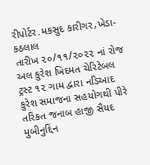રીપોર્ટર.મકસુદ કારીગર,ખેડા-કઠલાલ
તારીખ ૨૦/૧૧/૨૦૨૨ નાં રોજ અલ કુરેશ ખિદમત ચેરિટેબલ ટ્રસ્ટ ૧૨ ગામ દ્વારા નડિઆદ કુરેશ સમાજના સહયોગથી પીરે તરિકત જનાબ હાજી સૈયદ મુબીનુદ્દિંન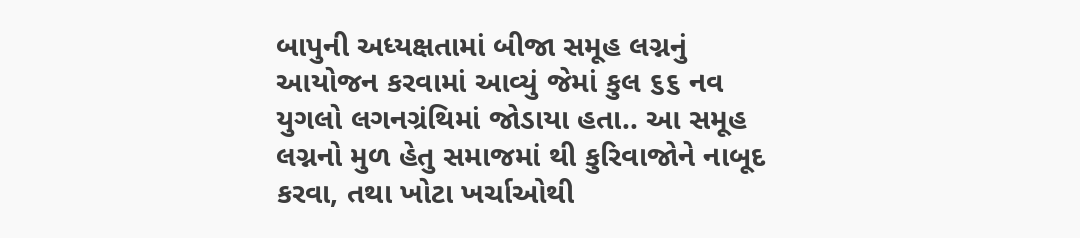બાપુની અધ્યક્ષતામાં બીજા સમૂહ લગ્નનું આયોજન કરવામાં આવ્યું જેમાં કુલ ૬૬ નવ યુગલો લગનગ્રંથિમાં જોડાયા હતા.. આ સમૂહ લગ્નનો મુળ હેતુ સમાજમાં થી કુરિવાજોને નાબૂદ કરવા, તથા ખોટા ખર્ચાઓથી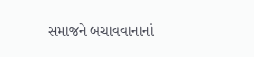સમાજને બચાવવાનાનાં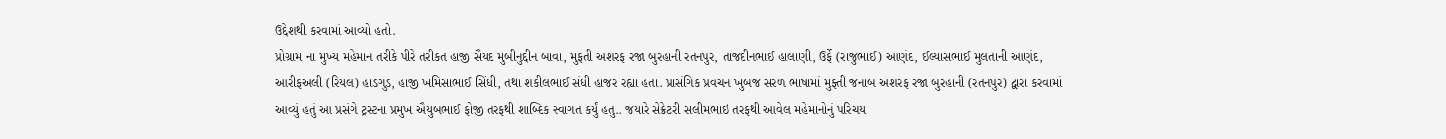ઉદ્દેશથી કરવામાં આવ્યો હતો.
પ્રોગ્રામ ના મુખ્ય મહેમાન તરીકે પીરે તરીકત હાજી સૈયદ મુબીનુદ્દીન બાવા, મુફતી અશરફ રજા બુરહાની રતનપુર, તાજદીનભાઈ હાલાણી, ઉર્ફે (રાજુભાઈ) આણંદ, ઈલ્યાસભાઈ મુલતાની આણંદ, આરીફઅલી (રિયલ) હાડગુડ, હાજી ખમિસાભાઈ સિંધી, તથા શકીલભાઈ સંધી હાજર રહ્યા હતા. પ્રાસંગિક પ્રવચન ખુબજ સરળ ભાષામાં મુફ્તી જનાબ અશરફ રજા બુરહાની (રતનપુર) દ્વારા કરવામાં આવ્યું હતું આ પ્રસંગે ટ્રસ્ટના પ્રમુખ ઐયુબભાઈ ફોજી તરફથી શાબ્દિક સ્વાગત કર્યું હતુ.. જયારે સેક્રેટરી સલીમભાઇ તરફથી આવેલ મહેમાનોનું પરિચય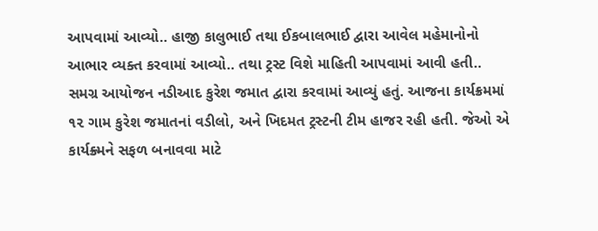આપવામાં આવ્યો.. હાજી કાલુભાઈ તથા ઈકબાલભાઈ દ્વારા આવેલ મહેમાનોનો આભાર વ્યક્ત કરવામાં આવ્યો.. તથા ટ્રસ્ટ વિશે માહિતી આપવામાં આવી હતી..
સમગ્ર આયોજન નડીઆદ કુરેશ જમાત દ્વારા કરવામાં આવ્યું હતું. આજના કાર્યક્રમમાં ૧૨ ગામ કુરેશ જમાતનાં વડીલો, અને ખિદમત ટ્રસ્ટની ટીમ હાજર રહી હતી. જેઓ એ કાર્યક્ર્મને સફળ બનાવવા માટે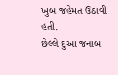ખુબ જહેમત ઉઠાવી હતી.
છેલ્લે દુઆ જનાબ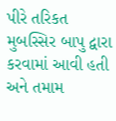પીરે તરિકત મુબસ્સિર બાપુ દ્વારા કરવામાં આવી હતી અને તમામ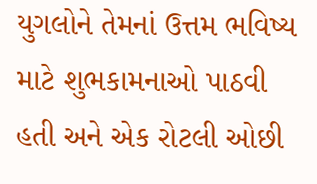યુગલોને તેમનાં ઉત્તમ ભવિષ્ય માટે શુભકામનાઓ પાઠવી હતી અને એક રોટલી ઓછી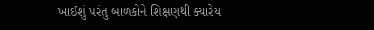ખાઈશું પરંતુ બાળકોને શિક્ષણથી ક્યારેય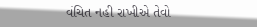વંચિત નહી રાખીએ તેવો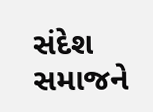સંદેશ સમાજને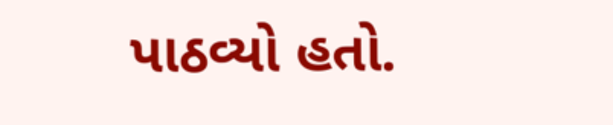પાઠવ્યો હતો.